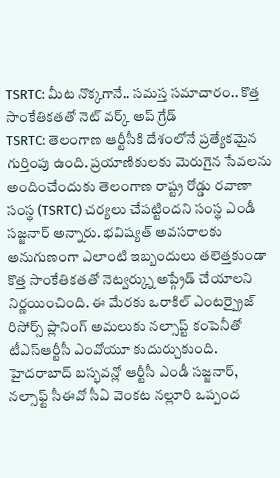TSRTC: మీట నొక్కగానే.. సమస్త సమాచారం.. కొత్త సాంకేతికతతో నెట్ వర్క్ అప్ గ్రేడ్
TSRTC: తెలంగాణ ఆర్టీసీకి దేశంలోనే ప్రత్యేకమైన గుర్తింపు ఉంది. ప్రయాణికులకు మెరుగైన సేవలను అందించేందుకు తెలంగాణ రాష్ట్ర రోడ్డు రవాణా సంస్థ (TSRTC) చర్యలు చేపట్టిందని సంస్థ ఎండీ సజ్జనార్ అన్నారు. భవిష్యత్ అవసరాలకు అనుగుణంగా ఎలాంటి ఇబ్బందులు తలెత్తకుండా కొత్త సాంకేతికతతో నెట్వర్క్ను అప్గ్రేడ్ చేయాలని నిర్ణయించింది. ఈ మేరకు ఒరాకిల్ ఎంటర్ప్రైజ్ రిసోర్స్ ప్లానింగ్ అమలుకు నల్సాప్ట్ కంపెనీతో టీఎస్ఆర్టీసీ ఎంవోయూ కుదుర్చుకుంది. హైదరాబాద్ బస్భవన్లో ఆర్టీసీ ఎండీ సజ్జనార్, నల్సాఫ్ట్ సీఈవో సీఏ వెంకట నల్లూరి ఒప్పంద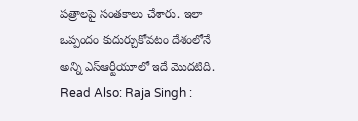పత్రాలపై సంతకాలు చేశారు. ఇలా ఒప్పందం కుదుర్చుకోవటం దేశంలోనే అన్ని ఎస్ఆర్టీయూలో ఇదే మొదటిది.
Read Also: Raja Singh :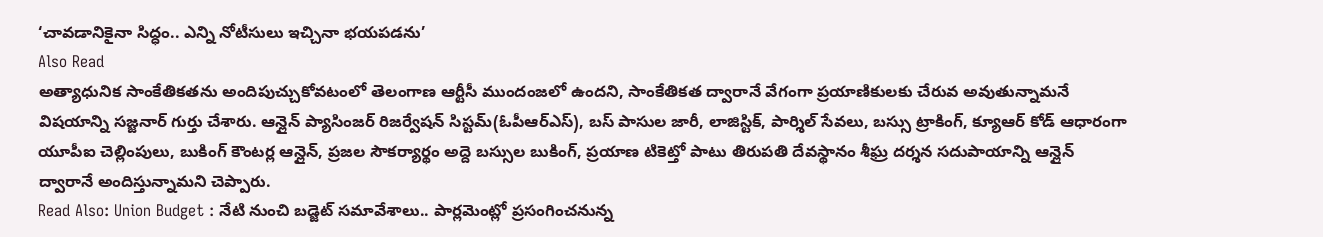‘చావడానికైనా సిద్ధం.. ఎన్ని నోటీసులు ఇచ్చినా భయపడను’
Also Read
అత్యాధునిక సాంకేతికతను అందిపుచ్చుకోవటంలో తెలంగాణ ఆర్టీసీ ముందంజలో ఉందని, సాంకేతికత ద్వారానే వేగంగా ప్రయాణికులకు చేరువ అవుతున్నామనే విషయాన్ని సజ్జనార్ గుర్తు చేశారు. ఆన్లైన్ ప్యాసింజర్ రిజర్వేషన్ సిస్టమ్(ఓపీఆర్ఎస్), బస్ పాసుల జారీ, లాజిస్టిక్, పార్శిల్ సేవలు, బస్సు ట్రాకింగ్, క్యూఆర్ కోడ్ ఆధారంగా యూపీఐ చెల్లింపులు, బుకింగ్ కౌంటర్ల ఆన్లైన్, ప్రజల సౌకర్యార్థం అద్దె బస్సుల బుకింగ్, ప్రయాణ టికెట్తో పాటు తిరుపతి దేవస్థానం శీఘ్ర దర్శన సదుపాయాన్ని ఆన్లైన్ ద్వారానే అందిస్తున్నామని చెప్పారు.
Read Also: Union Budget : నేటి నుంచి బడ్జెట్ సమావేశాలు.. పార్లమెంట్లో ప్రసంగించనున్న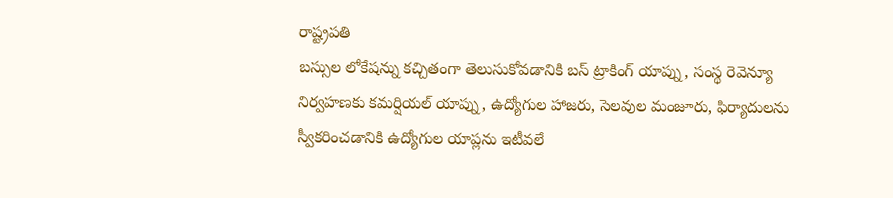రాష్ట్రపతి
బస్సుల లోకేషన్ను కచ్చితంగా తెలుసుకోవడానికి బస్ ట్రాకింగ్ యాప్ను, సంస్థ రెవెన్యూ నిర్వహణకు కమర్షియల్ యాప్ను, ఉద్యోగుల హాజరు, సెలవుల మంజూరు, ఫిర్యాదులను స్వీకరించడానికి ఉద్యోగుల యాప్లను ఇటీవలే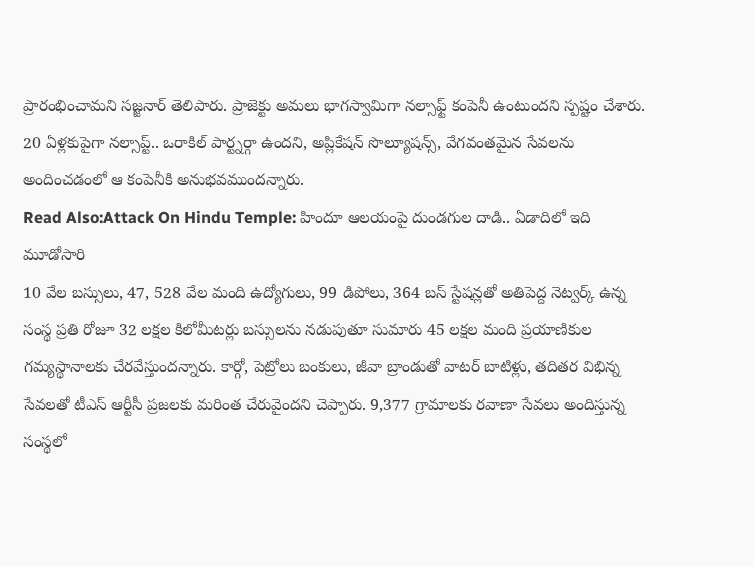ప్రారంభించామని సజ్జనార్ తెలిపారు. ప్రాజెక్టు అమలు భాగస్వామిగా నల్సాఫ్ట్ కంపెనీ ఉంటుందని స్పష్టం చేశారు. 20 ఏళ్లకుపైగా నల్సాప్ట్.. ఒరాకిల్ పార్ట్నర్గా ఉందని, అప్లికేషన్ సొల్యూషన్స్, వేగవంతమైన సేవలను అందించడంలో ఆ కంపెనీకి అనుభవముందన్నారు.
Read Also:Attack On Hindu Temple: హిందూ ఆలయంపై దుండగుల దాడి.. ఏడాదిలో ఇది మూడోసారి
10 వేల బస్సులు, 47, 528 వేల మంది ఉద్యోగులు, 99 డిపోలు, 364 బస్ స్టేషన్లతో అతిపెద్ద నెట్వర్క్ ఉన్న సంస్థ ప్రతి రోజూ 32 లక్షల కిలోమీటర్లు బస్సులను నడుపుతూ సుమారు 45 లక్షల మంది ప్రయాణికుల గమ్యస్థానాలకు చేరవేస్తుందన్నారు. కార్గో, పెట్రోలు బంకులు, జీవా బ్రాండుతో వాటర్ బాటిళ్లు, తదితర విభిన్న సేవలతో టీఎస్ ఆర్టీసీ ప్రజలకు మరింత చేరువైందని చెప్పారు. 9,377 గ్రామాలకు రవాణా సేవలు అందిస్తున్న సంస్థలో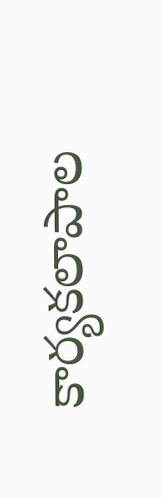కార్యకలాపాల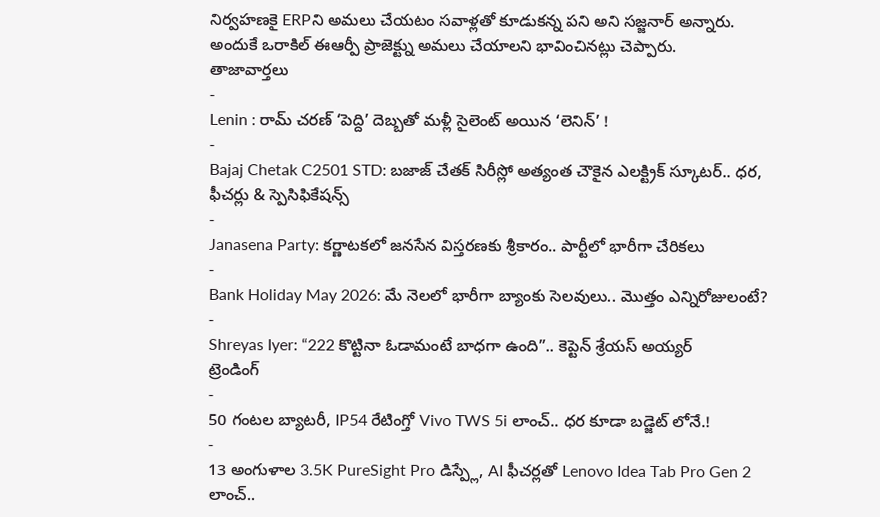నిర్వహణకై ERPని అమలు చేయటం సవాళ్లతో కూడుకన్న పని అని సజ్జనార్ అన్నారు. అందుకే ఒరాకిల్ ఈఆర్పీ ప్రాజెక్ట్ను అమలు చేయాలని భావించినట్లు చెప్పారు.
తాజావార్తలు
-
Lenin : రామ్ చరణ్ ‘పెద్ది’ దెబ్బతో మళ్లీ సైలెంట్ అయిన ‘లెనిన్’ !
-
Bajaj Chetak C2501 STD: బజాజ్ చేతక్ సిరీస్లో అత్యంత చౌకైన ఎలక్ట్రిక్ స్కూటర్.. ధర, ఫీచర్లు & స్పెసిఫికేషన్స్
-
Janasena Party: కర్ణాటకలో జనసేన విస్తరణకు శ్రీకారం.. పార్టీలో భారీగా చేరికలు
-
Bank Holiday May 2026: మే నెలలో భారీగా బ్యాంకు సెలవులు.. మొత్తం ఎన్నిరోజులంటే?
-
Shreyas Iyer: “222 కొట్టినా ఓడామంటే బాధగా ఉంది”.. కెప్టెన్ శ్రేయస్ అయ్యర్
ట్రెండింగ్
-
50 గంటల బ్యాటరీ, IP54 రేటింగ్తో Vivo TWS 5i లాంచ్.. ధర కూడా బడ్జెట్ లోనే.!
-
13 అంగుళాల 3.5K PureSight Pro డిస్ప్లే, AI ఫీచర్లతో Lenovo Idea Tab Pro Gen 2 లాంచ్..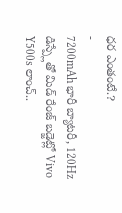ధర ఎంతంటే.?
-
7200mAh భారీ బ్యాటరీ, 120Hz డిస్ప్లేతో మిడ్ రేంజ్ బడ్జెట్లో Vivo Y500s లాంచ్..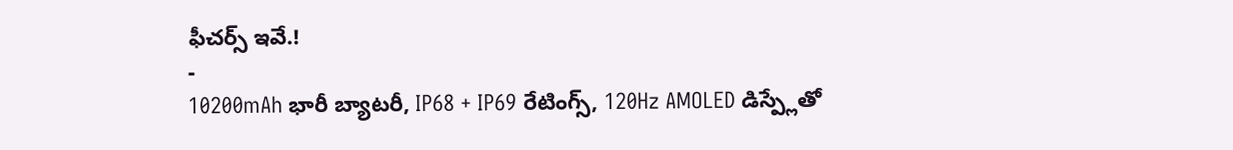ఫీచర్స్ ఇవే.!
-
10200mAh భారీ బ్యాటరీ, IP68 + IP69 రేటింగ్స్, 120Hz AMOLED డిస్ప్లేతో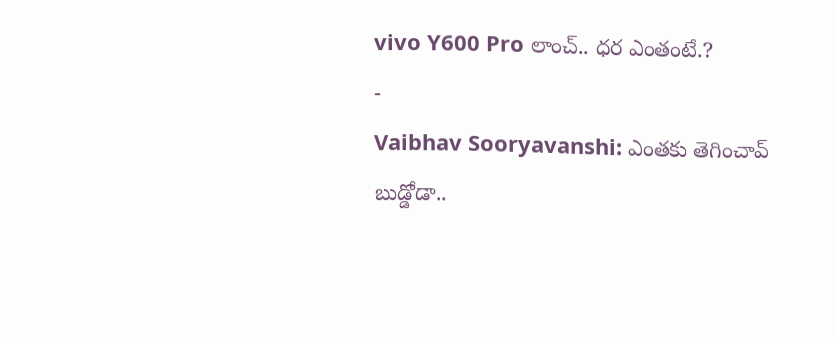vivo Y600 Pro లాంచ్.. ధర ఎంతంటే.?
-
Vaibhav Sooryavanshi: ఎంతకు తెగించావ్ బుడ్డోడా..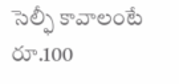సెల్ఫీ కావాలంటే రూ.100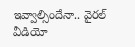ఇవ్వాల్సిందేనా.. వైరల్ వీడియో